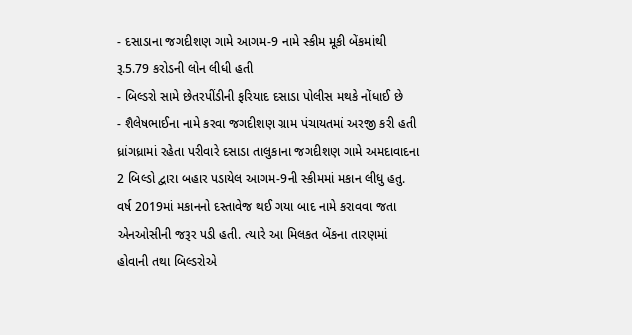- દસાડાના જગદીશણ ગામે આગમ-9 નામે સ્કીમ મૂકી બેંકમાંથી રૂ.5.79 કરોડની લોન લીધી હતી
- બિલ્ડરો સામે છેતરપીંડીની ફરિયાદ દસાડા પોલીસ મથકે નોંધાઈ છે
- શૈલેષભાઈના નામે કરવા જગદીશણ ગ્રામ પંચાયતમાં અરજી કરી હતી
ધ્રાંગધ્રામાં રહેતા પરીવારે દસાડા તાલુકાના જગદીશણ ગામે અમદાવાદના 2 બિલ્ડો દ્વારા બહાર પડાયેલ આગમ-9ની સ્કીમમાં મકાન લીધુ હતુ. વર્ષ 2019માં મકાનનો દસ્તાવેજ થઈ ગયા બાદ નામે કરાવવા જતા એનઓસીની જરૂર પડી હતી. ત્યારે આ મિલકત બેંકના તારણમાં હોવાની તથા બિલ્ડરોએ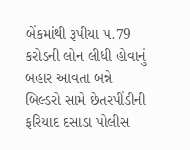બેંકમાંથી રૂપીયા ૫.79 કરોડની લોન લીધી હોવાનું બહાર આવતા બન્ને બિલ્ડરો સામે છેતરપીંડીની ફરિયાદ દસાડા પોલીસ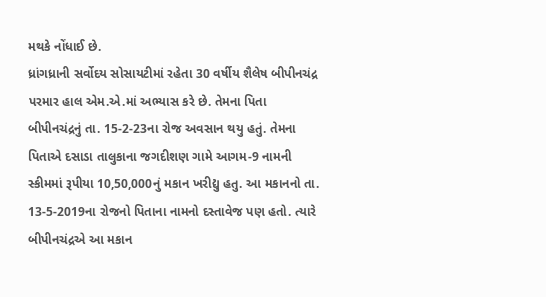મથકે નોંધાઈ છે.
ધ્રાંગધ્રાની સર્વોદય સોસાયટીમાં રહેતા 30 વર્ષીય શૈલેષ બીપીનચંદ્ર પરમાર હાલ એમ.એ.માં અભ્યાસ કરે છે. તેમના પિતા બીપીનચંદ્રનું તા. 15-2-23ના રોજ અવસાન થયુ હતું. તેમના પિતાએ દસાડા તાલુકાના જગદીશણ ગામે આગમ-9 નામની સ્કીમમાં રૂપીયા 10,50,000નું મકાન ખરીદ્યુ હતુ. આ મકાનનો તા. 13-5-2019ના રોજનો પિતાના નામનો દસ્તાવેજ પણ હતો. ત્યારે બીપીનચંદ્રએ આ મકાન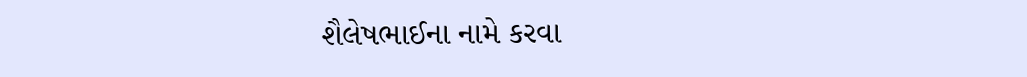શૈલેષભાઈના નામે કરવા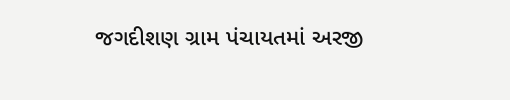જગદીશણ ગ્રામ પંચાયતમાં અરજી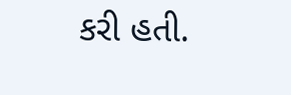કરી હતી.